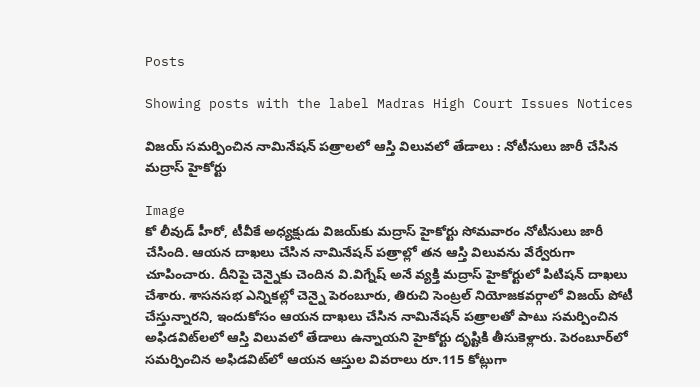Posts

Showing posts with the label Madras High Court Issues Notices

విజయ్‌ సమర్పించిన నామినేషన్ పత్రాలలో ఆస్తి విలువలో తేడాలు : నోటీసులు జారీ చేసిన మద్రాస్ హైకోర్టు

Image
కో లీవుడ్ హీరో, టీవీకే అధ్యక్షుడు విజయ్‌కు మద్రాస్ హైకోర్టు సోమవారం నోటీసులు జారీ చేసింది. ఆయన దాఖలు చేసిన నామినేషన్ పత్రాల్లో తన ఆస్తి విలువను వేర్వేరుగా చూపించారు. దీనిపై చెన్నైకు చెందిన వి.విగ్నేష్ అనే వ్యక్తి మద్రాస్ హైకోర్టులో పిటిషన్ దాఖలు చేశారు. శాసనసభ ఎన్నికల్లో చెన్నై పెరంబూరు, తిరుచి సెంట్రల్ నియోజకవర్గాలో విజయ్ పోటీ చేస్తున్నారని, ఇందుకోసం ఆయన దాఖలు చేసిన నామినేషన్ పత్రాలతో పాటు సమర్పించిన అఫిడవిట్‌‍లలో ఆస్తి విలువలో తేడాలు ఉన్నాయని హైకోర్టు దృష్టికి తీసుకెళ్లారు. పెరంబూర్‌లో సమర్పించిన అఫిడవిట్‌లో ఆయన ఆస్తుల వివరాలు రూ.115 కోట్లుగా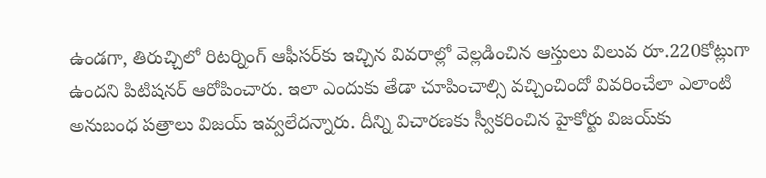ఉండగా, తిరుచ్చిలో రిటర్నింగ్ ఆఫీసర్‌కు ఇచ్చిన వివరాల్లో వెల్లడించిన ఆస్తులు విలువ రూ.220కోట్లుగా ఉందని పిటిషనర్ ఆరోపించారు. ఇలా ఎందుకు తేడా చూపించాల్సి వచ్చించిందో వివరించేలా ఎలాంటి అనుబంధ పత్రాలు విజయ్ ఇవ్వలేదన్నారు. దీన్ని విచారణకు స్వీకరించిన హైకోర్టు విజయ్‌కు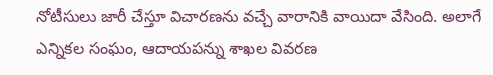నోటీసులు జారీ చేస్తూ విచారణను వచ్చే వారానికి వాయిదా వేసింది. అలాగే ఎన్నికల సంఘం, ఆదాయపన్ను శాఖల వివరణ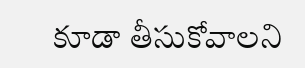కూడా తీసుకోవాలని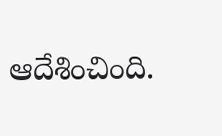ఆదేశించింది.